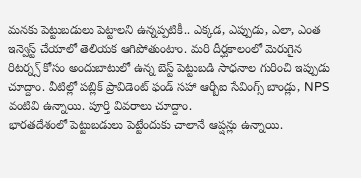మనకు పెట్టుబడులు పెట్టాలని ఉన్నప్పటికీ.. ఎక్కడ, ఎప్పుడు, ఎలా, ఎంత ఇన్వెస్ట్ చేయాలో తెలియక ఆగిపోతుంటాం. మరి దీర్ఘకాలంలో మెరుగైన రిటర్న్స్ కోసం అందుబాటులో ఉన్న బెస్ట్ పెట్టుబడి సాధనాల గురించి ఇప్పుడు చూద్దాం. వీటిల్లో పబ్లిక్ ప్రావిడెంట్ ఫండ్ సహా ఆర్బీఐ సేవింగ్స్ బాండ్లు, NPS వంటివి ఉన్నాయి. పూర్తి వివరాలు చూద్దాం.
భారతదేశంలో పెట్టుబడులు పెట్టేందుకు చాలానే ఆప్షన్లు ఉన్నాయి.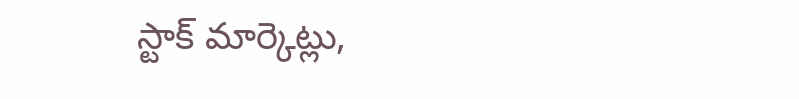స్టాక్ మార్కెట్లు,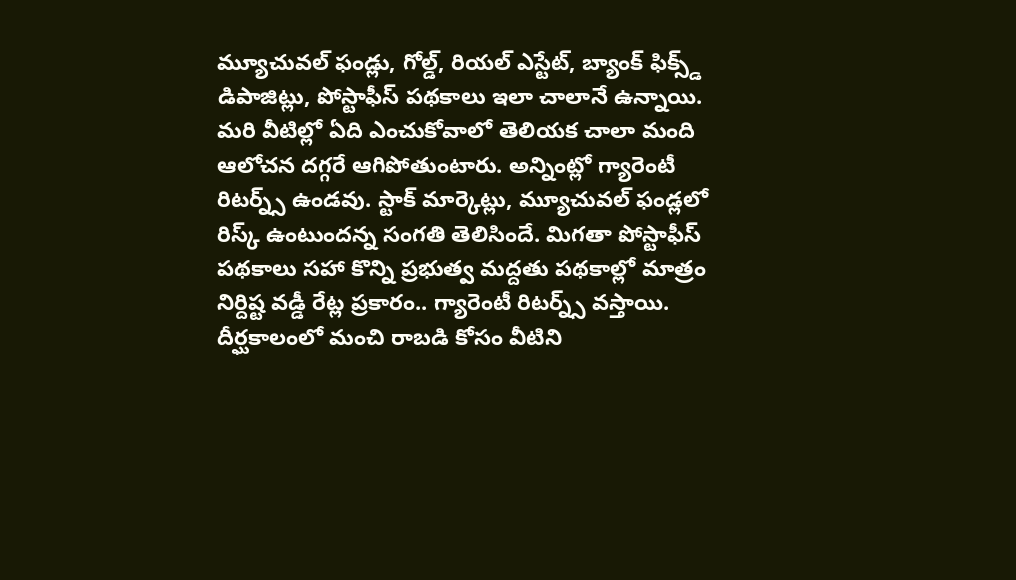మ్యూచువల్ ఫండ్లు, గోల్డ్, రియల్ ఎస్టేట్, బ్యాంక్ ఫిక్స్డ్ డిపాజిట్లు, పోస్టాఫీస్ పథకాలు ఇలా చాలానే ఉన్నాయి. మరి వీటిల్లో ఏది ఎంచుకోవాలో తెలియక చాలా మంది ఆలోచన దగ్గరే ఆగిపోతుంటారు. అన్నింట్లో గ్యారెంటీ రిటర్న్స్ ఉండవు. స్టాక్ మార్కెట్లు, మ్యూచువల్ ఫండ్లలో రిస్క్ ఉంటుందన్న సంగతి తెలిసిందే. మిగతా పోస్టాఫీస్ పథకాలు సహా కొన్ని ప్రభుత్వ మద్దతు పథకాల్లో మాత్రం నిర్దిష్ట వడ్డీ రేట్ల ప్రకారం.. గ్యారెంటీ రిటర్న్స్ వస్తాయి. దీర్ఘకాలంలో మంచి రాబడి కోసం వీటిని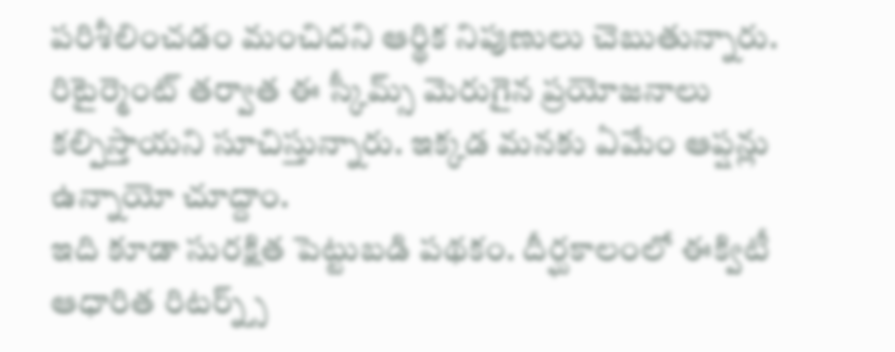పరిశీలించడం మంచిదని ఆర్థిక నిపుణులు చెబుతున్నారు. రిటైర్మెంట్ తర్వాత ఈ స్కీమ్స్ మెరుగైన ప్రయోజనాలు కల్పిస్తాయని సూచిస్తున్నారు. ఇక్కడ మనకు ఏమేం ఆప్షన్లు ఉన్నాయో చూద్దాం.
ఇది కూడా సురక్షిత పెట్టుబడి పథకం. దీర్ఘకాలంలో ఈక్విటీ ఆధారిత రిటర్న్స్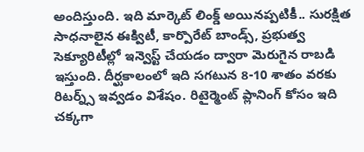అందిస్తుంది. ఇది మార్కెట్ లింక్డ్ అయినప్పటికీ.. సురక్షిత సాధనాలైన ఈక్విటీ, కార్పొరేట్ బాండ్స్, ప్రభుత్వ సెక్యూరిటీల్లో ఇన్వెస్ట్ చేయడం ద్వారా మెరుగైన రాబడి ఇస్తుంది. దీర్ఘకాలంలో ఇది సగటున 8-10 శాతం వరకు రిటర్న్స్ ఇవ్వడం విశేషం. రిటైర్మెంట్ ప్లానింగ్ కోసం ఇది చక్కగా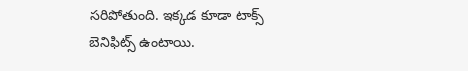సరిపోతుంది. ఇక్కడ కూడా టాక్స్ బెనిఫిట్స్ ఉంటాయి.